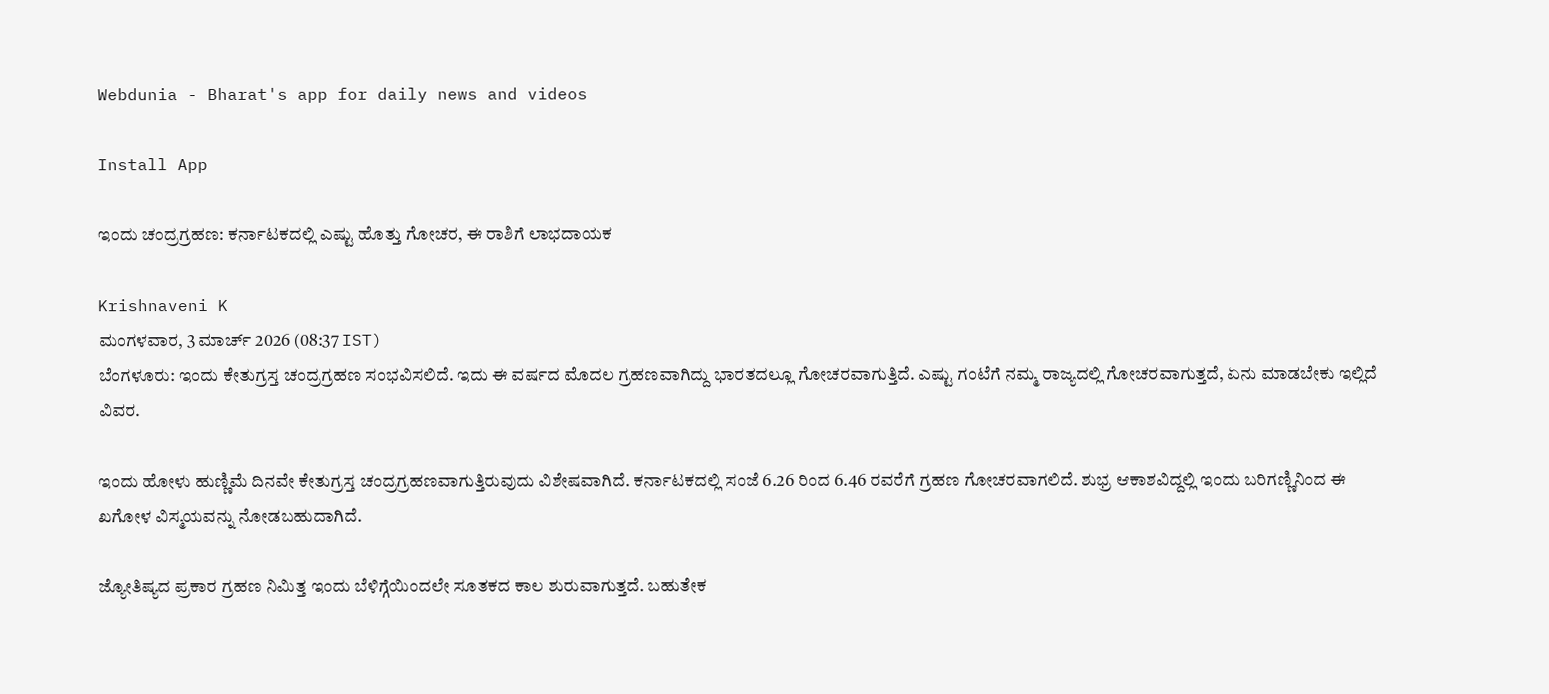Webdunia - Bharat's app for daily news and videos

Install App

ಇಂದು ಚಂದ್ರಗ್ರಹಣ: ಕರ್ನಾಟಕದಲ್ಲಿ ಎಷ್ಟು ಹೊತ್ತು ಗೋಚರ, ಈ ರಾಶಿಗೆ ಲಾಭದಾಯಕ

Krishnaveni K
ಮಂಗಳವಾರ, 3 ಮಾರ್ಚ್ 2026 (08:37 IST)
ಬೆಂಗಳೂರು: ಇಂದು ಕೇತುಗ್ರಸ್ತ ಚಂದ್ರಗ್ರಹಣ ಸಂಭವಿಸಲಿದೆ. ಇದು ಈ ವರ್ಷದ ಮೊದಲ ಗ್ರಹಣವಾಗಿದ್ದು ಭಾರತದಲ್ಲೂ ಗೋಚರವಾಗುತ್ತಿದೆ. ಎಷ್ಟು ಗಂಟೆಗೆ ನಮ್ಮ ರಾಜ್ಯದಲ್ಲಿ ಗೋಚರವಾಗುತ್ತದೆ, ಏನು ಮಾಡಬೇಕು ಇಲ್ಲಿದೆ ವಿವರ.

ಇಂದು ಹೋಳು ಹುಣ್ಣಿಮೆ ದಿನವೇ ಕೇತುಗ್ರಸ್ತ ಚಂದ್ರಗ್ರಹಣವಾಗುತ್ತಿರುವುದು ವಿಶೇಷವಾಗಿದೆ. ಕರ್ನಾಟಕದಲ್ಲಿ ಸಂಜೆ 6.26 ರಿಂದ 6.46 ರವರೆಗೆ ಗ್ರಹಣ ಗೋಚರವಾಗಲಿದೆ. ಶುಭ್ರ ಆಕಾಶವಿದ್ದಲ್ಲಿ ಇಂದು ಬರಿಗಣ್ಣಿನಿಂದ ಈ ಖಗೋಳ ವಿಸ್ಮಯವನ್ನು ನೋಡಬಹುದಾಗಿದೆ.

ಜ್ಯೋತಿಷ್ಯದ ಪ್ರಕಾರ ಗ್ರಹಣ ನಿಮಿತ್ತ ಇಂದು ಬೆಳಿಗ್ಗೆಯಿಂದಲೇ ಸೂತಕದ ಕಾಲ ಶುರುವಾಗುತ್ತದೆ. ಬಹುತೇಕ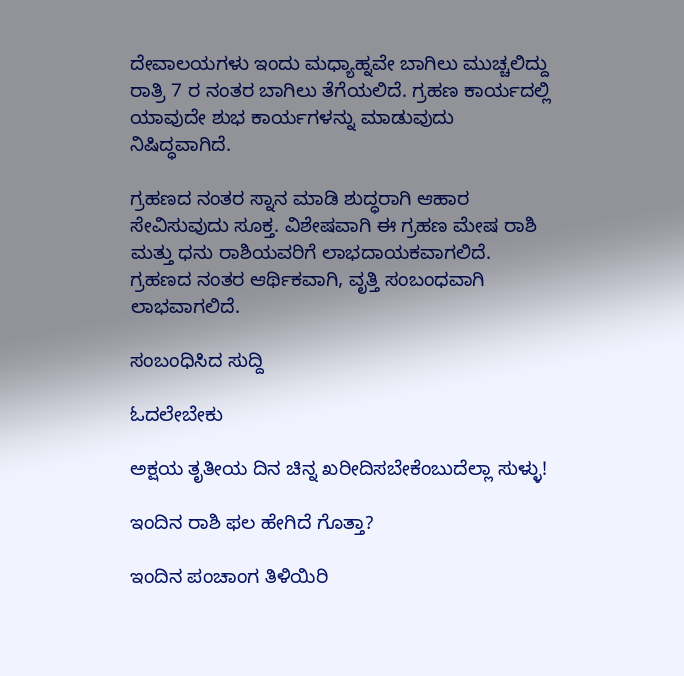ದೇವಾಲಯಗಳು ಇಂದು ಮಧ್ಯಾಹ್ನವೇ ಬಾಗಿಲು ಮುಚ್ಚಲಿದ್ದು ರಾತ್ರಿ 7 ರ ನಂತರ ಬಾಗಿಲು ತೆಗೆಯಲಿದೆ. ಗ್ರಹಣ ಕಾರ್ಯದಲ್ಲಿ ಯಾವುದೇ ಶುಭ ಕಾರ್ಯಗಳನ್ನು ಮಾಡುವುದು ನಿಷಿದ್ಧವಾಗಿದೆ.

ಗ್ರಹಣದ ನಂತರ ಸ್ನಾನ ಮಾಡಿ ಶುದ್ಧರಾಗಿ ಆಹಾರ ಸೇವಿಸುವುದು ಸೂಕ್ತ. ವಿಶೇಷವಾಗಿ ಈ ಗ್ರಹಣ ಮೇಷ ರಾಶಿ ಮತ್ತು ಧನು ರಾಶಿಯವರಿಗೆ ಲಾಭದಾಯಕವಾಗಲಿದೆ. ಗ್ರಹಣದ ನಂತರ ಆರ್ಥಿಕವಾಗಿ, ವೃತ್ತಿ ಸಂಬಂಧವಾಗಿ ಲಾಭವಾಗಲಿದೆ.

ಸಂಬಂಧಿಸಿದ ಸುದ್ದಿ

ಓದಲೇಬೇಕು

ಅಕ್ಷಯ ತೃತೀಯ ದಿನ ಚಿನ್ನ ಖರೀದಿಸಬೇಕೆಂಬುದೆಲ್ಲಾ ಸುಳ್ಳು!

ಇಂದಿನ ರಾಶಿ ಫಲ ಹೇಗಿದೆ ಗೊತ್ತಾ?

ಇಂದಿನ ಪಂಚಾಂಗ ತಿಳಿಯಿರಿ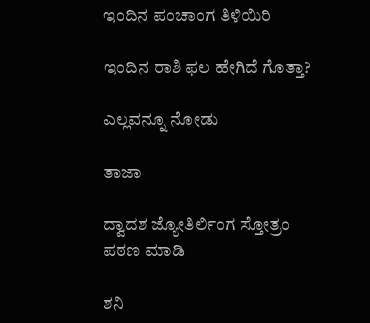ಇಂದಿನ ಪಂಚಾಂಗ ತಿಳಿಯಿರಿ

ಇಂದಿನ ರಾಶಿ ಫಲ ಹೇಗಿದೆ ಗೊತ್ತಾ?

ಎಲ್ಲವನ್ನೂ ನೋಡು

ತಾಜಾ

ದ್ವಾದಶ ಜ್ಯೋತಿರ್ಲಿಂಗ ಸ್ತೋತ್ರಂ ಪಠಣ ಮಾಡಿ

ಶನಿ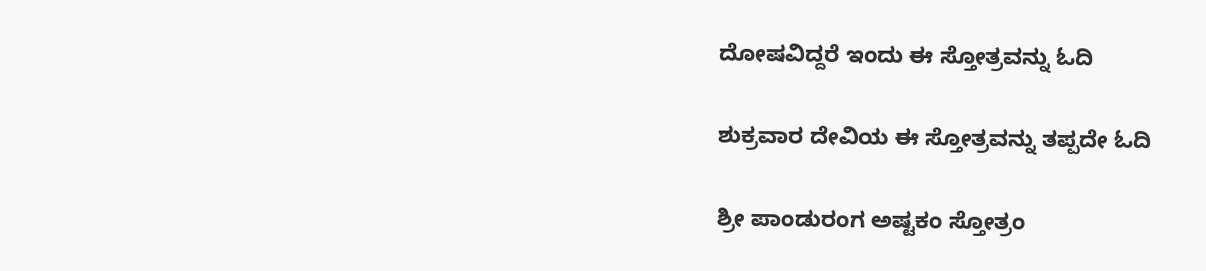ದೋಷವಿದ್ದರೆ ಇಂದು ಈ ಸ್ತೋತ್ರವನ್ನು ಓದಿ

ಶುಕ್ರವಾರ ದೇವಿಯ ಈ ಸ್ತೋತ್ರವನ್ನು ತಪ್ಪದೇ ಓದಿ

ಶ್ರೀ ಪಾಂಡುರಂಗ ಅಷ್ಟಕಂ ಸ್ತೋತ್ರಂ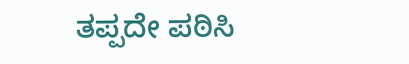ತಪ್ಪದೇ ಪಠಿಸಿ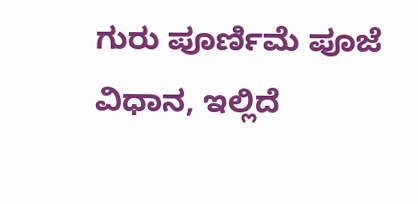ಗುರು ಪೂರ್ಣಿಮೆ ಪೂಜೆ ವಿಧಾನ, ಇಲ್ಲಿದೆ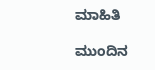ಮಾಹಿತಿ

ಮುಂದಿನ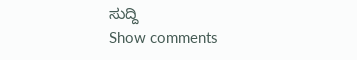ಸುದ್ದಿ
Show comments